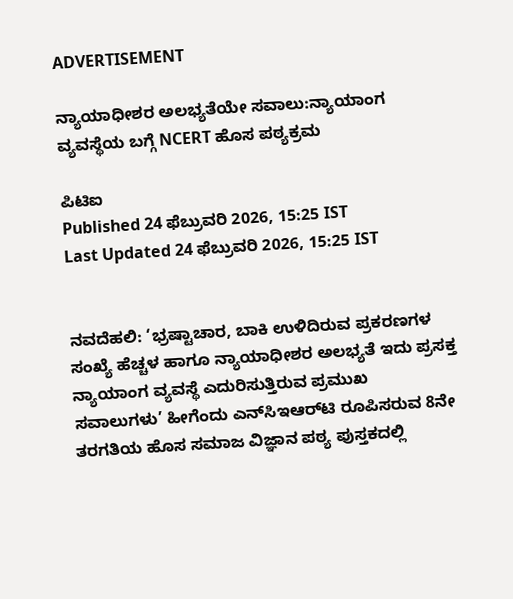ADVERTISEMENT

ನ್ಯಾಯಾಧೀಶರ ಅಲಭ್ಯತೆಯೇ ಸವಾಲು:ನ್ಯಾಯಾಂಗ ವ್ಯವಸ್ಥೆಯ ಬಗ್ಗೆ NCERT ಹೊಸ ಪಠ್ಯಕ್ರಮ

ಪಿಟಿಐ
Published 24 ಫೆಬ್ರುವರಿ 2026, 15:25 IST
Last Updated 24 ಫೆಬ್ರುವರಿ 2026, 15:25 IST


ನವದೆಹಲಿ: ‘ಭ್ರಷ್ಟಾಚಾರ, ಬಾಕಿ ಉಳಿದಿರುವ ಪ್ರಕರಣಗಳ ಸಂಖ್ಯೆ ಹೆಚ್ಚಳ ಹಾಗೂ ನ್ಯಾಯಾಧೀಶರ ಅಲಭ್ಯತೆ ಇದು ಪ್ರಸಕ್ತ ನ್ಯಾಯಾಂಗ ವ್ಯವಸ್ಥೆ ಎದುರಿಸುತ್ತಿರುವ ಪ್ರಮುಖ ಸವಾಲುಗಳು’ ಹೀಗೆಂದು ಎನ್‌ಸಿಇಆರ್‌ಟಿ ರೂಪಿಸರುವ 8ನೇ ತರಗತಿಯ ಹೊಸ ಸಮಾಜ ವಿಜ್ಞಾನ ಪಠ್ಯ ಪುಸ್ತಕದಲ್ಲಿ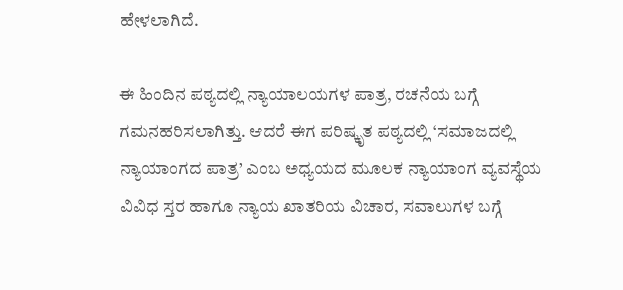ಹೇಳಲಾಗಿದೆ.

ಈ ಹಿಂದಿನ ಪಠ್ಯದಲ್ಲಿ ನ್ಯಾಯಾಲಯಗಳ ಪಾತ್ರ, ರಚನೆಯ ಬಗ್ಗೆ ಗಮನಹರಿಸಲಾಗಿತ್ತು. ಆದರೆ ಈಗ ಪರಿಷ್ಕೃತ ಪಠ್ಯದಲ್ಲಿ ‘ಸಮಾಜದಲ್ಲಿ ನ್ಯಾಯಾಂಗದ ಪಾತ್ರ’ ಎಂಬ ಅಧ್ಯಯದ ಮೂಲಕ ನ್ಯಾಯಾಂಗ ವ್ಯವಸ್ಥೆಯ ವಿವಿಧ ಸ್ತರ ಹಾಗೂ ನ್ಯಾಯ ಖಾತರಿಯ ವಿಚಾರ, ಸವಾಲುಗಳ ಬಗ್ಗೆ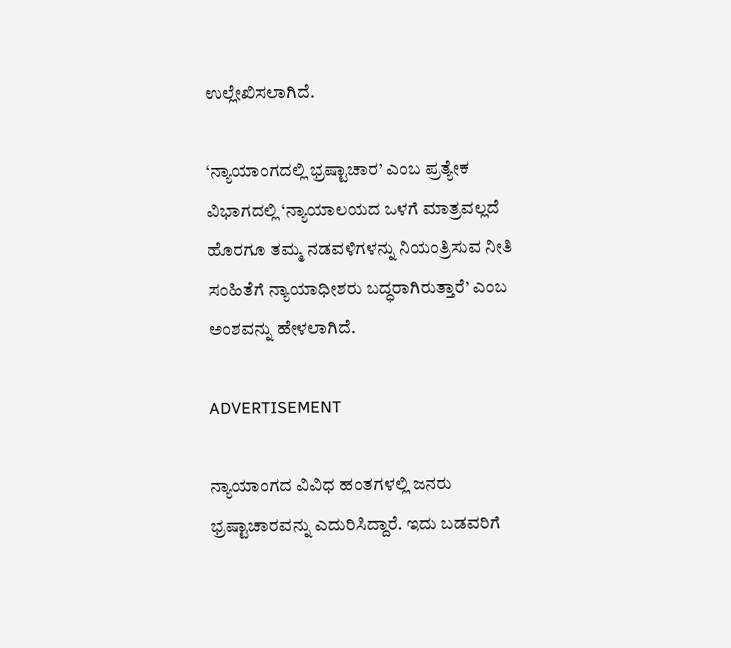ಉಲ್ಲೇಖಿಸಲಾಗಿದೆ.

‘ನ್ಯಾಯಾಂಗದಲ್ಲಿ ಭ್ರಷ್ಟಾಚಾರ’ ಎಂಬ ಪ್ರತ್ಯೇಕ ವಿಭಾಗದಲ್ಲಿ ‘ನ್ಯಾಯಾಲಯದ ಒಳಗೆ ಮಾತ್ರವಲ್ಲದೆ ಹೊರಗೂ ತಮ್ಮ ನಡವಳಿಗಳನ್ನು ನಿಯಂತ್ರಿಸುವ ನೀತಿ ಸಂಹಿತೆಗೆ ನ್ಯಾಯಾಧೀಶರು ಬದ್ಧರಾಗಿರುತ್ತಾರೆ’ ಎಂಬ ಅಂಶವನ್ನು ಹೇಳಲಾಗಿದೆ.

ADVERTISEMENT

ನ್ಯಾಯಾಂಗದ ವಿವಿಧ ಹಂತಗಳಲ್ಲಿ ಜನರು ಭ್ರಷ್ಟಾಚಾರವನ್ನು ಎದುರಿಸಿದ್ದಾರೆ. ಇದು ಬಡವರಿಗೆ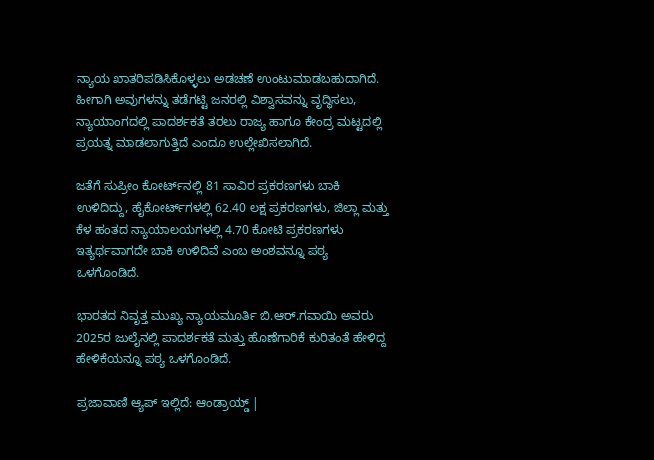ನ್ಯಾಯ ಖಾತರಿಪಡಿಸಿಕೊಳ್ಳಲು ಅಡಚಣೆ ಉಂಟುಮಾಡಬಹುದಾಗಿದೆ. ಹೀಗಾಗಿ ಅವುಗಳನ್ನು ತಡೆಗಟ್ಟಿ ಜನರಲ್ಲಿ ವಿಶ್ವಾಸವನ್ನು ವೃದ್ಧಿಸಲು, ನ್ಯಾಯಾಂಗದಲ್ಲಿ ಪಾದರ್ಶಕತೆ ತರಲು ರಾಜ್ಯ ಹಾಗೂ ಕೇಂದ್ರ ಮಟ್ಟದಲ್ಲಿ ಪ್ರಯತ್ನ ಮಾಡಲಾಗುತ್ತಿದೆ ಎಂದೂ ಉಲ್ಲೇಖಿಸಲಾಗಿದೆ.

ಜತೆಗೆ ಸುಪ್ರೀಂ ಕೋರ್ಟ್‌ನಲ್ಲಿ 81 ಸಾವಿರ ಪ್ರಕರಣಗಳು ಬಾಕಿ ಉಳಿದಿದ್ದು, ಹೈಕೋರ್ಟ್‌ಗಳಲ್ಲಿ 62.40 ಲಕ್ಷ ಪ‍್ರಕರಣಗಳು, ಜಿಲ್ಲಾ ಮತ್ತು ಕೆಳ ಹಂತದ ನ್ಯಾಯಾಲಯಗಳಲ್ಲಿ 4.70 ಕೋಟಿ ಪ್ರಕರಣಗಳು ಇತ್ಯರ್ಥವಾಗದೇ ಬಾಕಿ ಉಳಿದಿವೆ ಎಂಬ ಅಂಶವನ್ನೂ ‍ಪಠ್ಯ ಒಳಗೊಂಡಿದೆ.

ಭಾರತದ ನಿವೃತ್ತ ಮುಖ್ಯ ನ್ಯಾಯಮೂರ್ತಿ ಬಿ.ಆರ್‌.ಗವಾಯಿ ಅವರು 2025ರ ಜುಲೈನಲ್ಲಿ ಪಾದರ್ಶಕತೆ ಮತ್ತು ಹೊಣೆಗಾರಿಕೆ ಕುರಿತಂತೆ ಹೇಳಿದ್ದ ಹೇಳಿಕೆಯನ್ನೂ ಪ‍ಠ್ಯ ಒಳಗೊಂಡಿದೆ.

ಪ್ರಜಾವಾಣಿ ಆ್ಯಪ್ ಇಲ್ಲಿದೆ: ಆಂಡ್ರಾಯ್ಡ್ |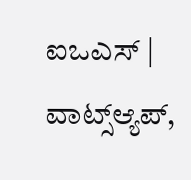ಐಒಎಸ್ | ವಾಟ್ಸ್ಆ್ಯಪ್,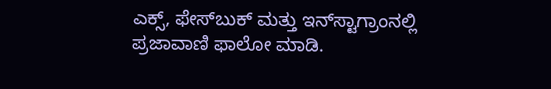ಎಕ್ಸ್, ಫೇಸ್‌ಬುಕ್ ಮತ್ತು ಇನ್‌ಸ್ಟಾಗ್ರಾಂನಲ್ಲಿ ಪ್ರಜಾವಾಣಿ ಫಾಲೋ ಮಾಡಿ.